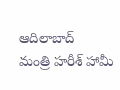ఆదిలాబాద్
మంత్రి హరీశ్ హామీ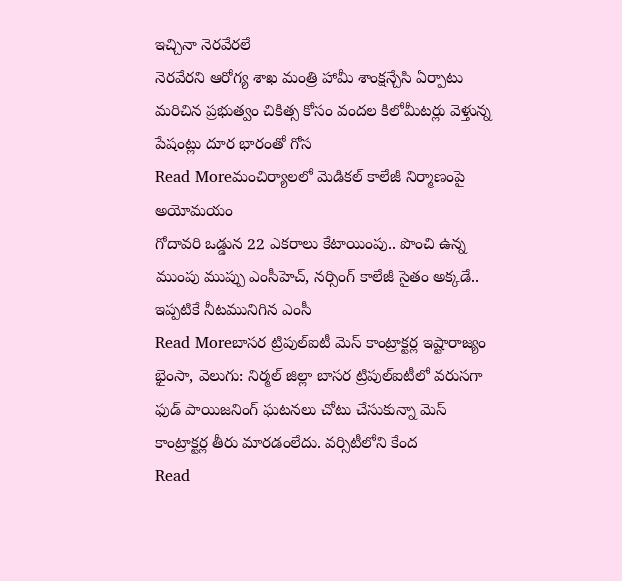ఇచ్చినా నెరవేరలే
నెరవేరని ఆరోగ్య శాఖ మంత్రి హామీ శాంక్షన్చేసి ఏర్పాటు మరిచిన ప్రభుత్వం చికిత్స కోసం వందల కిలోమీటర్లు వెళ్తున్న పేషంట్లు దూర భారంతో గోస
Read Moreమంచిర్యాలలో మెడికల్ కాలేజీ నిర్మాణంపై అయోమయం
గోదావరి ఒడ్డున 22 ఎకరాలు కేటాయింపు.. పొంచి ఉన్న ముంపు ముప్పు ఎంసీహెచ్, నర్సింగ్ కాలేజీ సైతం అక్కడే.. ఇప్పటికే నీటమునిగిన ఎంసీ
Read Moreబాసర ట్రిపుల్ఐటీ మెస్ కాంట్రాక్టర్ల ఇష్టారాజ్యం
భైంసా, వెలుగు: నిర్మల్ జిల్లా బాసర ట్రిపుల్ఐటీలో వరుసగా ఫుడ్ పాయిజనింగ్ ఘటనలు చోటు చేసుకున్నా మెస్ కాంట్రాక్టర్ల తీరు మారడంలేదు. వర్సిటీలోని కేంద
Read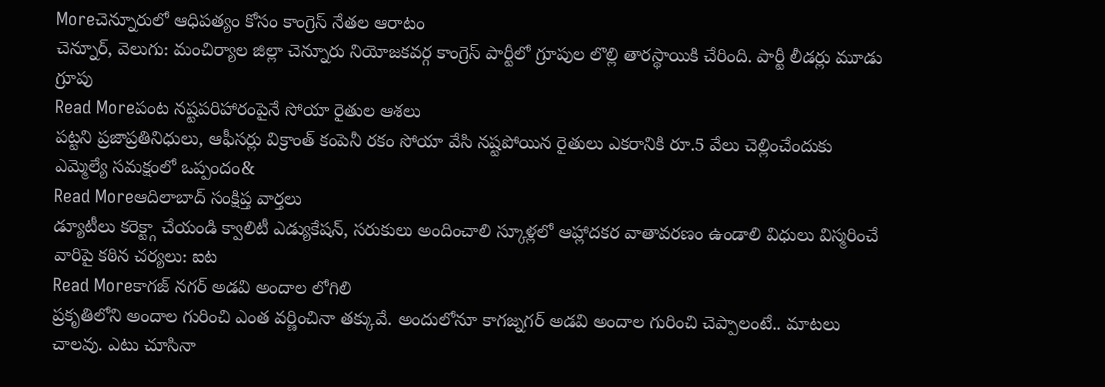Moreచెన్నూరులో ఆధిపత్యం కోసం కాంగ్రెస్ నేతల ఆరాటం
చెన్నూర్, వెలుగు: మంచిర్యాల జిల్లా చెన్నూరు నియోజకవర్గ కాంగ్రెస్ పార్టీలో గ్రూపుల లొల్లి తారస్థాయికి చేరింది. పార్టీ లీడర్లు మూడు గ్రూపు
Read Moreపంట నష్టపరిహారంపైనే సోయా రైతుల ఆశలు
పట్టని ప్రజాప్రతినిధులు, ఆఫీసర్లు విక్రాంత్ కంపెనీ రకం సోయా వేసి నష్టపోయిన రైతులు ఎకరానికి రూ.5 వేలు చెల్లించేందుకు ఎమ్మెల్యే సమక్షంలో ఒప్పందం&
Read Moreఆదిలాబాద్ సంక్షిప్త వార్తలు
డ్యూటీలు కరెక్ట్గా చేయండి క్వాలిటీ ఎడ్యుకేషన్, సరుకులు అందించాలి స్కూళ్లలో ఆహ్లాదకర వాతావరణం ఉండాలి విధులు విస్మరించే వారిపై కఠిన చర్యలు: ఐట
Read Moreకాగజ్ నగర్ అడవి అందాల లోగిలి
ప్రకృతిలోని అందాల గురించి ఎంత వర్ణించినా తక్కువే. అందులోనూ కాగజ్నగర్ అడవి అందాల గురించి చెప్పాలంటే.. మాటలు చాలవు. ఎటు చూసినా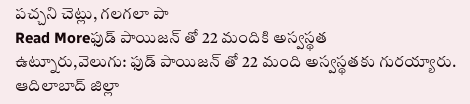పచ్చని చెట్లు, గలగలా పా
Read Moreఫుడ్ పాయిజన్ తో 22 మందికి అస్వస్థత
ఉట్నూరు,వెలుగు: ఫుడ్ పాయిజన్ తో 22 మంది అస్వస్థతకు గురయ్యారు. ఆదిలాబాద్ జిల్లా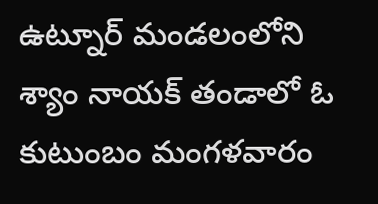ఉట్నూర్ మండలంలోని శ్యాం నాయక్ తండాలో ఓ కుటుంబం మంగళవారం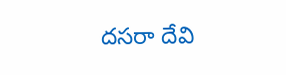దసరా దేవి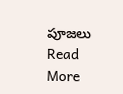పూజలు
Read More